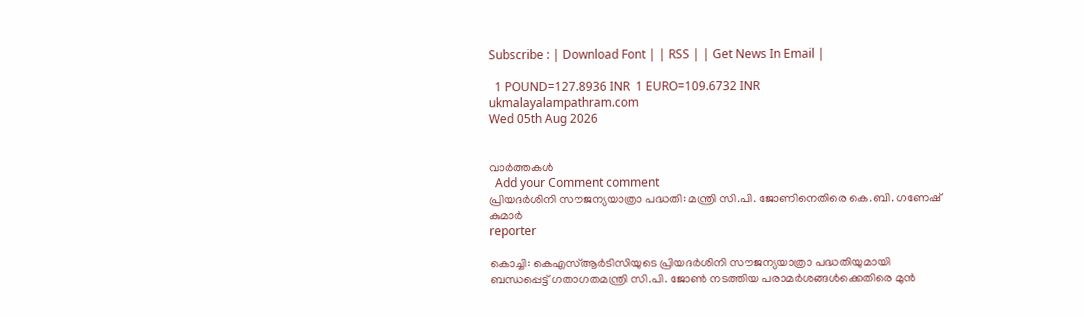Subscribe : | Download Font | | RSS | | Get News In Email |

  1 POUND=127.8936 INR  1 EURO=109.6732 INR
ukmalayalampathram.com
Wed 05th Aug 2026


വാര്‍ത്തകള്‍
  Add your Comment comment
പ്രിയദര്‍ശിനി സൗജന്യയാത്രാ പദ്ധതി: മന്ത്രി സി.പി. ജോണിനെതിരെ കെ.ബി. ഗണേഷ് കുമാര്‍
reporter

കൊച്ചി: കെഎസ്ആര്‍ടിസിയുടെ പ്രിയദര്‍ശിനി സൗജന്യയാത്രാ പദ്ധതിയുമായി ബന്ധപ്പെട്ട് ഗതാഗതമന്ത്രി സി.പി. ജോണ്‍ നടത്തിയ പരാമര്‍ശങ്ങള്‍ക്കെതിരെ മുന്‍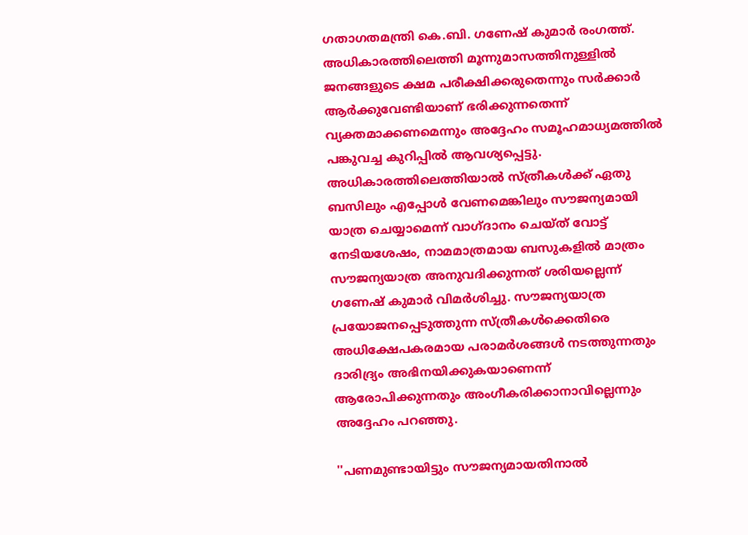ഗതാഗതമന്ത്രി കെ.ബി. ഗണേഷ് കുമാര്‍ രംഗത്ത്. അധികാരത്തിലെത്തി മൂന്നുമാസത്തിനുള്ളില്‍ ജനങ്ങളുടെ ക്ഷമ പരീക്ഷിക്കരുതെന്നും സര്‍ക്കാര്‍ ആര്‍ക്കുവേണ്ടിയാണ് ഭരിക്കുന്നതെന്ന് വ്യക്തമാക്കണമെന്നും അദ്ദേഹം സമൂഹമാധ്യമത്തില്‍ പങ്കുവച്ച കുറിപ്പില്‍ ആവശ്യപ്പെട്ടു. അധികാരത്തിലെത്തിയാല്‍ സ്ത്രീകള്‍ക്ക് ഏതു ബസിലും എപ്പോള്‍ വേണമെങ്കിലും സൗജന്യമായി യാത്ര ചെയ്യാമെന്ന് വാഗ്ദാനം ചെയ്ത് വോട്ട് നേടിയശേഷം, നാമമാത്രമായ ബസുകളില്‍ മാത്രം സൗജന്യയാത്ര അനുവദിക്കുന്നത് ശരിയല്ലെന്ന് ഗണേഷ് കുമാര്‍ വിമര്‍ശിച്ചു. സൗജന്യയാത്ര പ്രയോജനപ്പെടുത്തുന്ന സ്ത്രീകള്‍ക്കെതിരെ അധിക്ഷേപകരമായ പരാമര്‍ശങ്ങള്‍ നടത്തുന്നതും ദാരിദ്ര്യം അഭിനയിക്കുകയാണെന്ന് ആരോപിക്കുന്നതും അംഗീകരിക്കാനാവില്ലെന്നും അദ്ദേഹം പറഞ്ഞു.

''പണമുണ്ടായിട്ടും സൗജന്യമായതിനാല്‍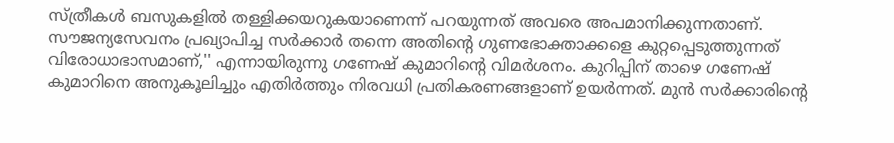സ്ത്രീകള്‍ ബസുകളില്‍ തള്ളിക്കയറുകയാണെന്ന് പറയുന്നത് അവരെ അപമാനിക്കുന്നതാണ്. സൗജന്യസേവനം പ്രഖ്യാപിച്ച സര്‍ക്കാര്‍ തന്നെ അതിന്റെ ഗുണഭോക്താക്കളെ കുറ്റപ്പെടുത്തുന്നത് വിരോധാഭാസമാണ്,'' എന്നായിരുന്നു ഗണേഷ് കുമാറിന്റെ വിമര്‍ശനം. കുറിപ്പിന് താഴെ ഗണേഷ് കുമാറിനെ അനുകൂലിച്ചും എതിര്‍ത്തും നിരവധി പ്രതികരണങ്ങളാണ് ഉയര്‍ന്നത്. മുന്‍ സര്‍ക്കാരിന്റെ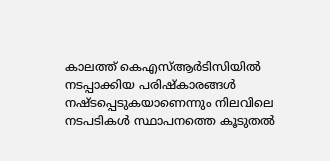കാലത്ത് കെഎസ്ആര്‍ടിസിയില്‍ നടപ്പാക്കിയ പരിഷ്‌കാരങ്ങള്‍ നഷ്ടപ്പെടുകയാണെന്നും നിലവിലെ നടപടികള്‍ സ്ഥാപനത്തെ കൂടുതല്‍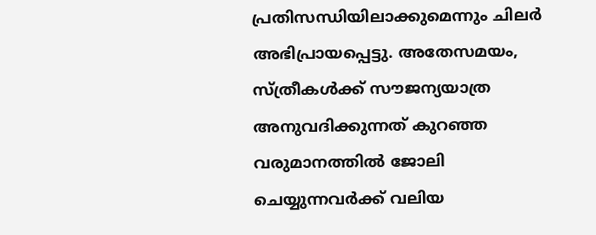പ്രതിസന്ധിയിലാക്കുമെന്നും ചിലര്‍ അഭിപ്രായപ്പെട്ടു. അതേസമയം, സ്ത്രീകള്‍ക്ക് സൗജന്യയാത്ര അനുവദിക്കുന്നത് കുറഞ്ഞ വരുമാനത്തില്‍ ജോലി ചെയ്യുന്നവര്‍ക്ക് വലിയ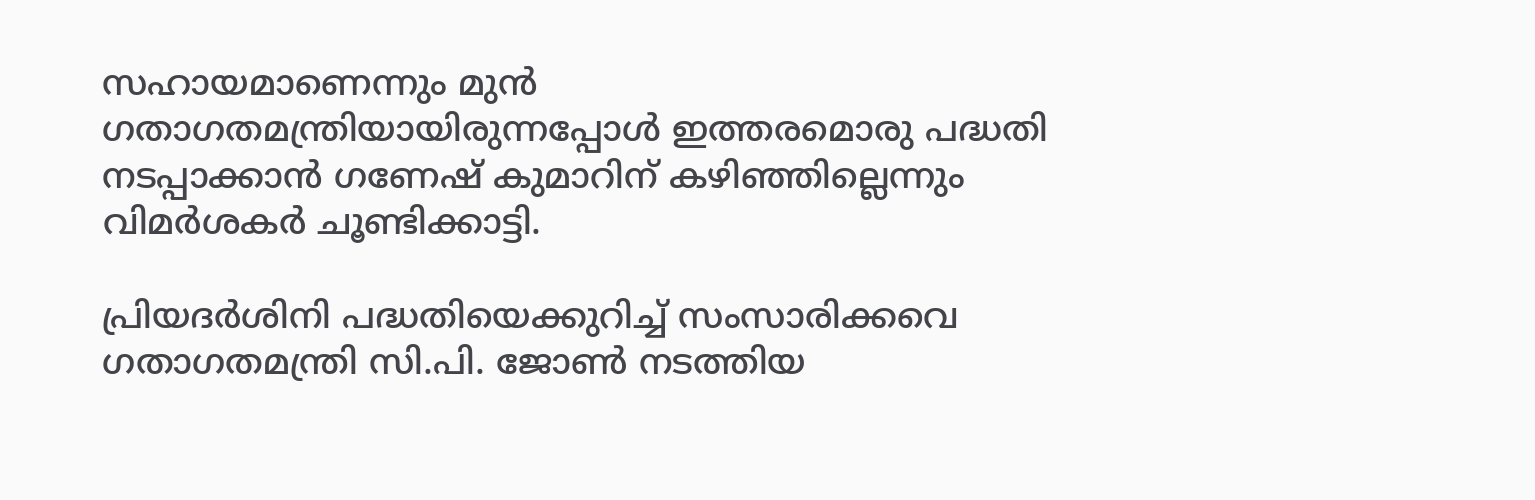സഹായമാണെന്നും മുന്‍ ഗതാഗതമന്ത്രിയായിരുന്നപ്പോള്‍ ഇത്തരമൊരു പദ്ധതി നടപ്പാക്കാന്‍ ഗണേഷ് കുമാറിന് കഴിഞ്ഞില്ലെന്നും വിമര്‍ശകര്‍ ചൂണ്ടിക്കാട്ടി.

പ്രിയദര്‍ശിനി പദ്ധതിയെക്കുറിച്ച് സംസാരിക്കവെ ഗതാഗതമന്ത്രി സി.പി. ജോണ്‍ നടത്തിയ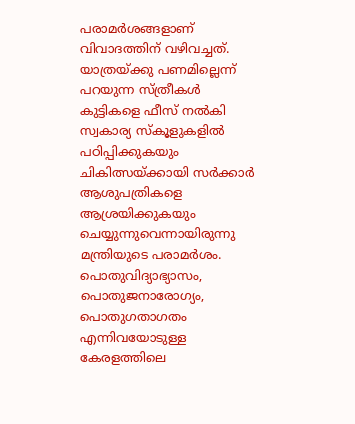പരാമര്‍ശങ്ങളാണ് വിവാദത്തിന് വഴിവച്ചത്. യാത്രയ്ക്കു പണമില്ലെന്ന് പറയുന്ന സ്ത്രീകള്‍ കുട്ടികളെ ഫീസ് നല്‍കി സ്വകാര്യ സ്‌കൂളുകളില്‍ പഠിപ്പിക്കുകയും ചികിത്സയ്ക്കായി സര്‍ക്കാര്‍ ആശുപത്രികളെ ആശ്രയിക്കുകയും ചെയ്യുന്നുവെന്നായിരുന്നു മന്ത്രിയുടെ പരാമര്‍ശം. പൊതുവിദ്യാഭ്യാസം, പൊതുജനാരോഗ്യം, പൊതുഗതാഗതം എന്നിവയോടുള്ള കേരളത്തിലെ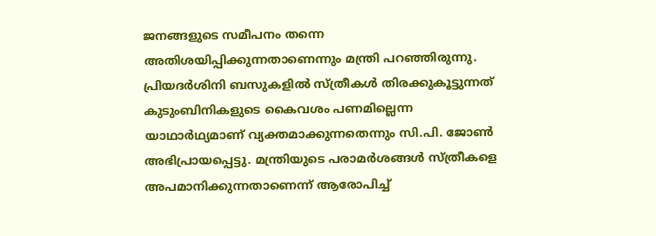ജനങ്ങളുടെ സമീപനം തന്നെ അതിശയിപ്പിക്കുന്നതാണെന്നും മന്ത്രി പറഞ്ഞിരുന്നു. പ്രിയദര്‍ശിനി ബസുകളില്‍ സ്ത്രീകള്‍ തിരക്കുകൂട്ടുന്നത് കുടുംബിനികളുടെ കൈവശം പണമില്ലെന്ന യാഥാര്‍ഥ്യമാണ് വ്യക്തമാക്കുന്നതെന്നും സി.പി. ജോണ്‍ അഭിപ്രായപ്പെട്ടു. മന്ത്രിയുടെ പരാമര്‍ശങ്ങള്‍ സ്ത്രീകളെ അപമാനിക്കുന്നതാണെന്ന് ആരോപിച്ച്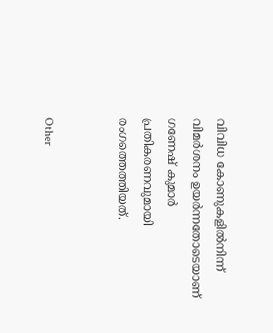വിവിധ കോണുകളില്‍നിന്ന് വിമര്‍ശനം ഉയര്‍ന്നതോടെയാണ് ഗണേഷ് കുമാര്‍ പ്രതികരണവുമായി രംഗത്തെത്തിയത്.


Other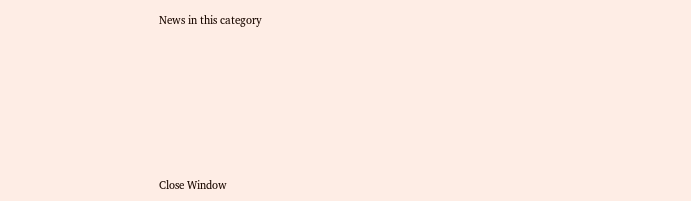News in this category








Close Window